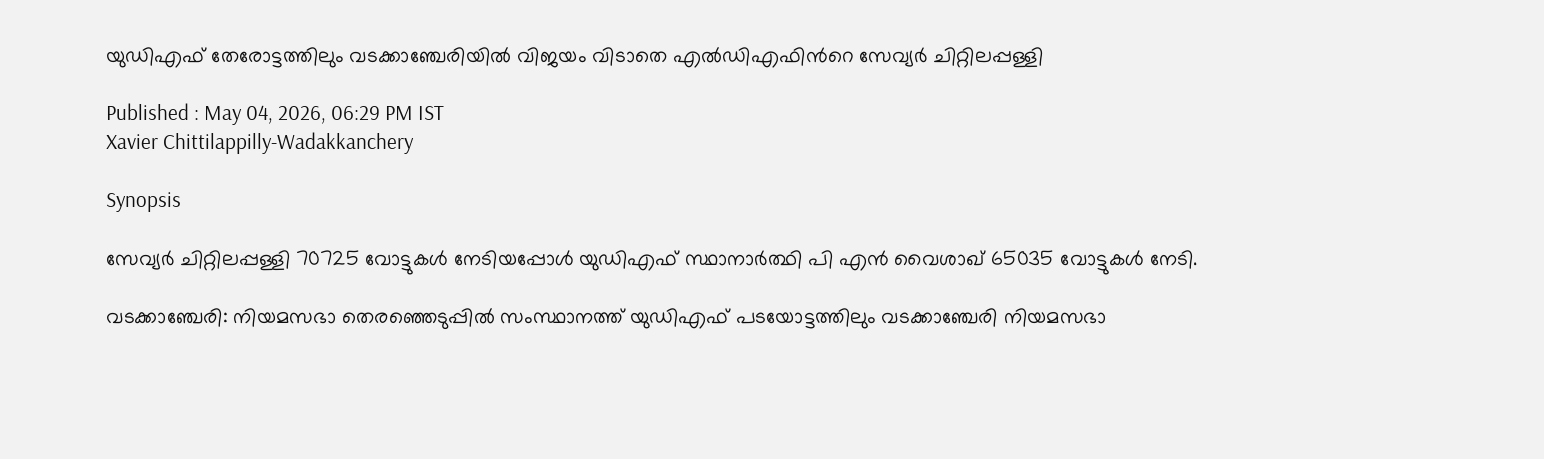യുഡിഎഫ് തേരോട്ടത്തിലും വടക്കാഞ്ചേരിയില്‍ വിജയം വിടാതെ എല്‍ഡിഎഫിന്‍റെ സേവ്യർ ചിറ്റിലപ്പള്ളി

Published : May 04, 2026, 06:29 PM IST
Xavier Chittilappilly-Wadakkanchery

Synopsis

സേവ്യർ ചിറ്റിലപ്പള്ളി 70725 വോട്ടുകള്‍ നേടിയപ്പോള്‍ യുഡിഎഫ് സ്ഥാനാര്‍ത്ഥി പി എൻ വൈശാഖ് 65035 വോട്ടുകള്‍ നേടി.

വടക്കാ‍ഞ്ചേരി: നിയമസഭാ തെരഞ്ഞെടുപ്പിൽ സംസ്ഥാനത്ത് യുഡിഎഫ് പടയോട്ടത്തിലും വടക്കാഞ്ചേരി നിയമസഭാ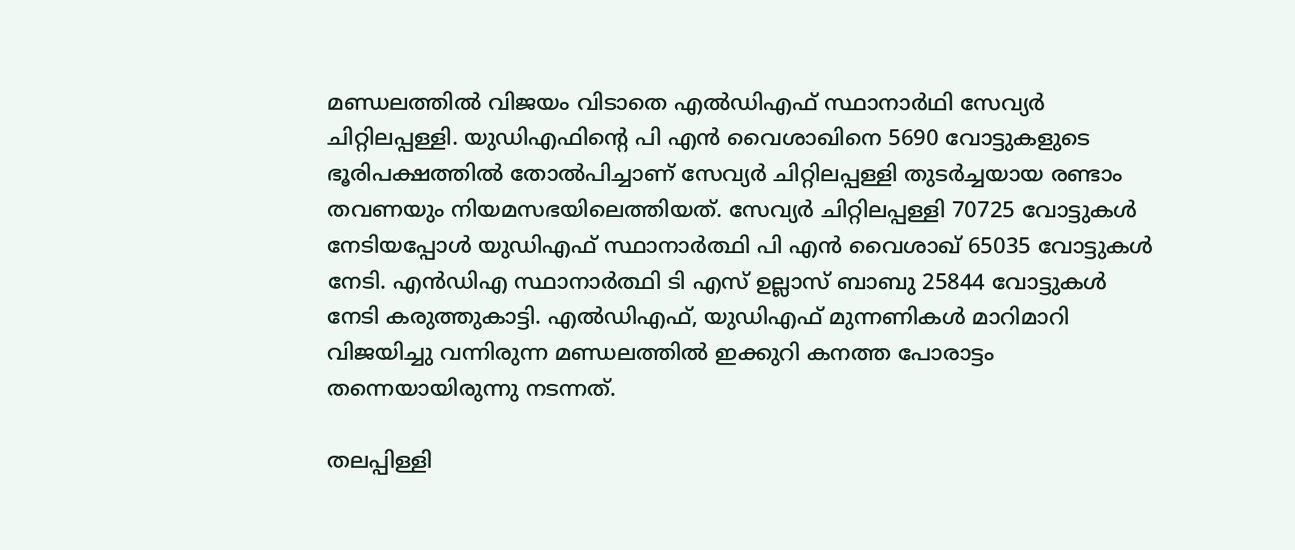മണ്ഡലത്തില്‍ വിജയം വിടാതെ എല്‍ഡിഎഫ് സ്ഥാനാർഥി സേവ്യർ ചിറ്റിലപ്പള്ളി. യുഡിഎഫിന്‍റെ പി എൻ വൈശാഖിനെ 5690 വോട്ടുകളുടെ ഭൂരിപക്ഷത്തിൽ തോല്‍പിച്ചാണ് സേവ്യർ ചിറ്റിലപ്പള്ളി തുടര്‍ച്ചയായ രണ്ടാം തവണയും നിയമസഭയിലെത്തിയത്. സേവ്യർ ചിറ്റിലപ്പള്ളി 70725 വോട്ടുകള്‍ നേടിയപ്പോള്‍ യുഡിഎഫ് സ്ഥാനാര്‍ത്ഥി പി എൻ വൈശാഖ് 65035 വോട്ടുകള്‍ നേടി. എന്‍ഡിഎ സ്ഥാനാര്‍ത്ഥി ടി എസ് ഉല്ലാസ് ബാബു 25844 വോട്ടുകള്‍ നേടി കരുത്തുകാട്ടി. എല്‍ഡിഎഫ്, യുഡിഎഫ് മുന്നണികള്‍ മാറിമാറി വിജയിച്ചു വന്നിരുന്ന മണ്ഡലത്തിൽ ഇക്കുറി കനത്ത പോരാട്ടം തന്നെയായിരുന്നു നടന്നത്.

തലപ്പിള്ളി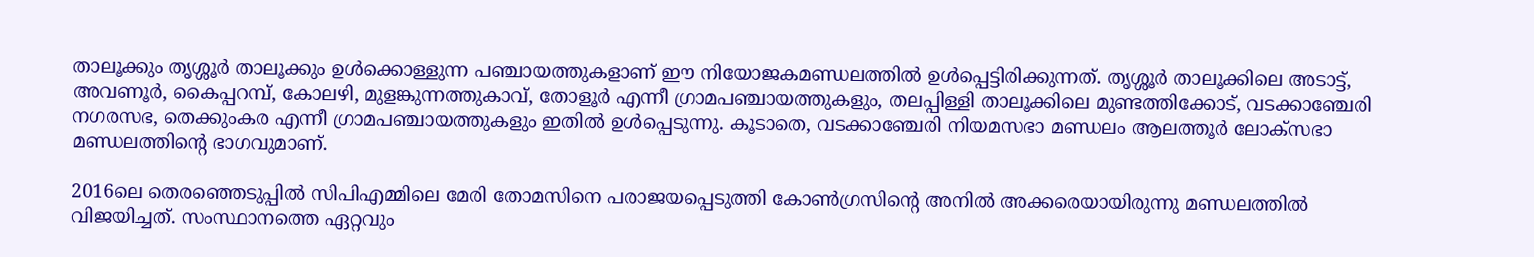താലൂക്കും തൃശ്ശൂർ താലൂക്കും ഉൾക്കൊള്ളുന്ന പഞ്ചായത്തുകളാണ് ഈ നിയോജകമണ്ഡലത്തിൽ ഉൾപ്പെട്ടിരിക്കുന്നത്. തൃശ്ശൂർ താലൂക്കിലെ അടാട്ട്, അവണൂർ, കൈപ്പറമ്പ്, കോലഴി, മുളങ്കുന്നത്തുകാവ്, തോളൂർ എന്നീ ഗ്രാമപഞ്ചായത്തുകളും, തലപ്പിള്ളി താലൂക്കിലെ മുണ്ടത്തിക്കോട്, വടക്കാഞ്ചേരി നഗരസഭ, തെക്കുംകര എന്നീ ഗ്രാമപഞ്ചായത്തുകളും ഇതിൽ ഉൾപ്പെടുന്നു. കൂടാതെ, വടക്കാഞ്ചേരി നിയമസഭാ മണ്ഡലം ആലത്തൂർ ലോക്സഭാ മണ്ഡലത്തിന്‍റെ ഭാഗവുമാണ്.

2016ലെ തെരഞ്ഞെടുപ്പില്‍ സിപിഎമ്മിലെ മേരി തോമസിനെ പരാജയപ്പെടുത്തി കോണ്‍ഗ്രസിന്‍റെ അനില്‍ അക്കരെയായിരുന്നു മണ്ഡലത്തിൽ വിജയിച്ചത്. സംസ്ഥാനത്തെ ഏറ്റവും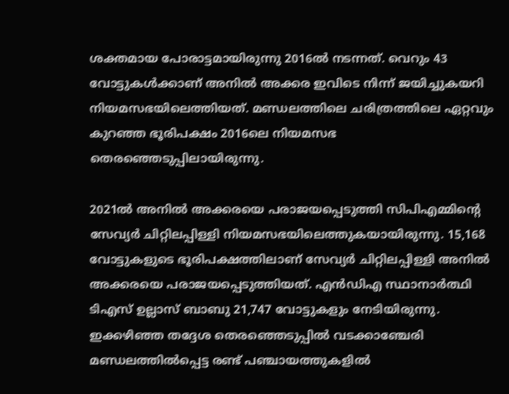ശക്തമായ പോരാട്ടമായിരുന്നു 2016ൽ നടന്നത്. വെറും 43 വോട്ടുകള്‍ക്കാണ് അനില്‍ അക്കര ഇവിടെ നിന്ന് ജയിച്ചുകയറി നിയമസഭയിലെത്തിയത്. മണ്ഡലത്തിലെ ചരിത്രത്തിലെ ഏറ്റവും കുറഞ്ഞ ഭൂരിപക്ഷം 2016ലെ നിയമസഭ തെരഞ്ഞെടുപ്പിലായിരുന്നു.

2021ല്‍ അനില്‍ അക്കരയെ പരാജയപ്പെടുത്തി സിപിഎമ്മിന്‍റെ സേവ്യര്‍ ചിറ്റിലപ്പിള്ളി നിയമസഭയിലെത്തുകയായിരുന്നു. 15,168 വോട്ടുകളുടെ ഭൂരിപക്ഷത്തിലാണ് സേവ്യർ ചിറ്റിലപ്പിള്ളി അനില്‍ അക്കരയെ പരാജയപ്പെടുത്തിയത്. എൻഡിഎ സ്ഥാനാർത്ഥി ടിഎസ് ഉല്ലാസ് ബാബു 21,747 വോട്ടുകളും നേടിയിരുന്നു. ഇക്കഴിഞ്ഞ തദ്ദേശ തെരഞ്ഞെടുപ്പില്‍ വടക്കാഞ്ചേരി മണ്ഡലത്തില്‍പ്പെട്ട രണ്ട് പഞ്ചായത്തുകളില്‍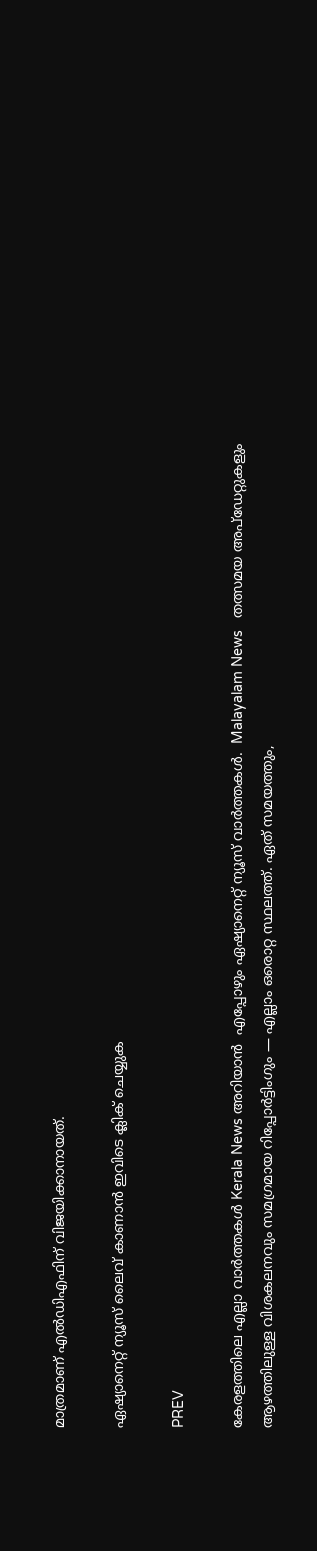മാത്രമാണ് എല്‍ഡിഎഫിന് വിജയിക്കാനായത്.

ഏഷ്യാനെറ്റ് ന്യൂസ് ലൈവ് കാണാന്‍ ഇവിടെ ക്ലിക് ചെയ്യുക

PREV

കേരളത്തിലെ എല്ലാ വാർത്തകൾ Kerala News അറിയാൻ  എപ്പോഴും ഏഷ്യാനെറ്റ് ന്യൂസ് വാർത്തകൾ.  Malayalam News   തത്സമയ അപ്‌ഡേറ്റുകളും ആഴത്തിലുള്ള വിശകലനവും സമഗ്രമായ റിപ്പോർട്ടിംഗും — എല്ലാം ഒരൊറ്റ സ്ഥലത്ത്. ഏത് സമയത്തും,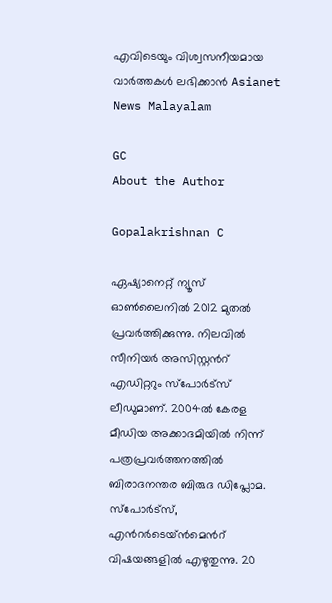എവിടെയും വിശ്വസനീയമായ വാർത്തകൾ ലഭിക്കാൻ Asianet News Malayalam

GC
About the Author

Gopalakrishnan C

ഏഷ്യാനെറ്റ് ന്യൂസ് ഓണ്‍ലൈനില്‍ 2012 മുതല്‍ പ്രവര്‍ത്തിക്കുന്നു. നിലവില്‍ സീനിയര്‍ അസിസ്റ്റന്‍റ് എഡിറ്ററും സ്പോർട്സ് ലീഡുമാണ്. 2004ൽ കേരള മീഡിയ അക്കാദമിയില്‍ നിന്ന് പത്രപ്രവര്‍ത്തനത്തില്‍ ബിരാദനന്തര ബിരുദ ഡിപ്ലോമ. സ്പോര്‍ട്സ്, എന്‍റര്‍ടെയ്ൻമെന്‍റ് വിഷയങ്ങളില്‍ എഴുതുന്നു. 20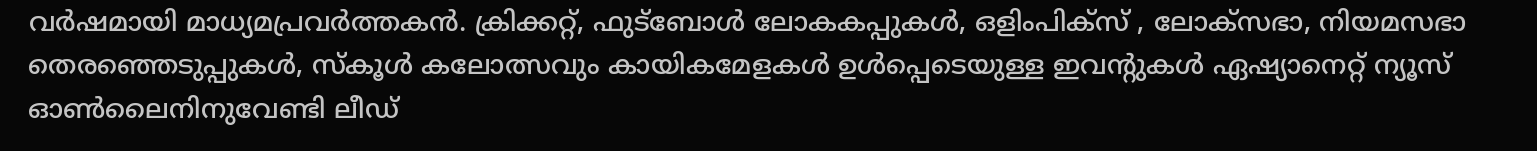വര്‍ഷമായി മാധ്യമപ്രവര്‍ത്തകൻ. ക്രിക്കറ്റ്, ഫുട്ബോള്‍ ലോകകപ്പുകൾ, ഒളിംപിക്സ് , ലോക്സഭാ, നിയമസഭാ തെരഞ്ഞെടുപ്പുകള്‍, സ്കൂള്‍ കലോത്സവും കായികമേളകള്‍ ഉള്‍പ്പെടെയുള്ള ഇവന്‍റുകള്‍ ഏഷ്യാനെറ്റ് ന്യൂസ് ഓണ്‍ലൈനിനുവേണ്ടി ലീഡ്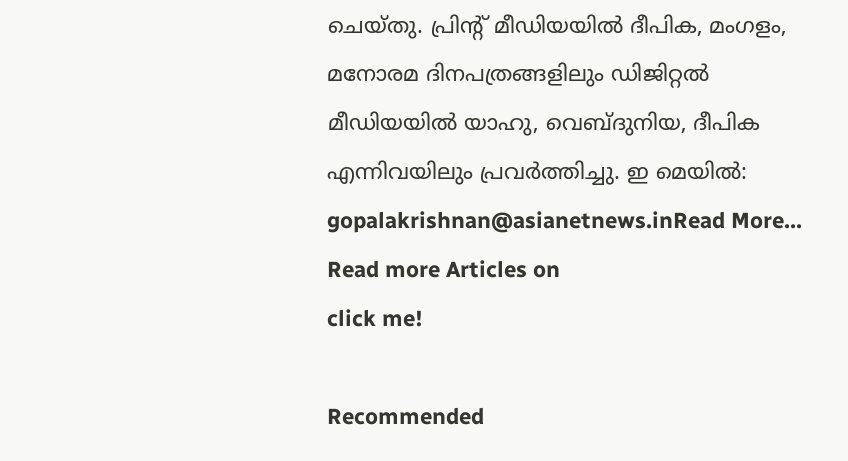ചെയ്തു. പ്രിന്‍റ് മീഡിയയില്‍ ദീപിക, മംഗളം, മനോരമ ദിനപത്രങ്ങളിലും ഡിജിറ്റൽ മീഡിയയില്‍ യാഹു, വെബ്ദുനിയ, ദീപിക എന്നിവയിലും പ്രവര്‍ത്തിച്ചു. ഇ മെയില്‍: gopalakrishnan@asianetnews.inRead More...
Read more Articles on
click me!

Recommended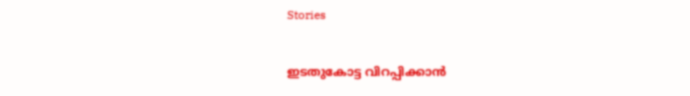Stories

ഇടതുകോട്ട വിറപ്പിക്കാൻ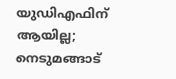യുഡിഎഫിന് ആയില്ല; നെടുമങ്ങാട്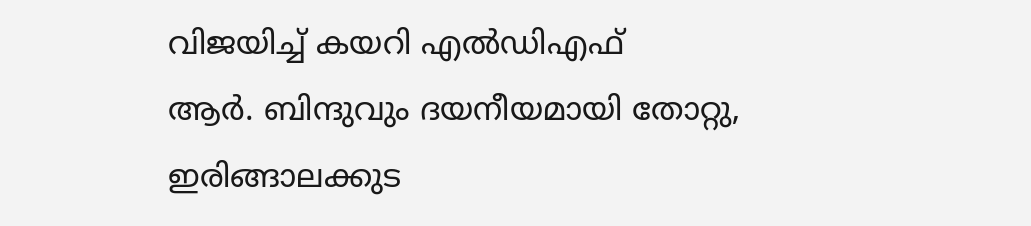വിജയിച്ച് കയറി എൽഡിഎഫ്
ആർ. ബിന്ദുവും ദയനീയമായി തോറ്റു, ഇരിങ്ങാലക്കുട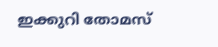ഇക്കുറി തോമസ്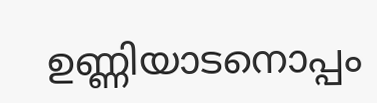ഉണ്ണിയാടനൊപ്പം